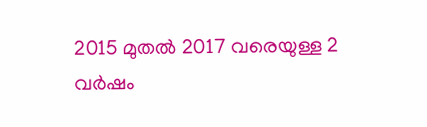2015 മുതല്‍ 2017 വരെയുള്ള 2 വര്‍ഷം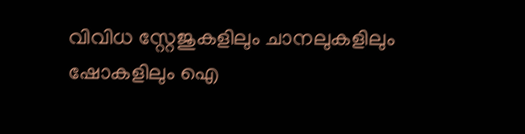വിവിധ സ്റ്റേജുകളിലും ചാനലുകളിലും ഷോകളിലും ഐ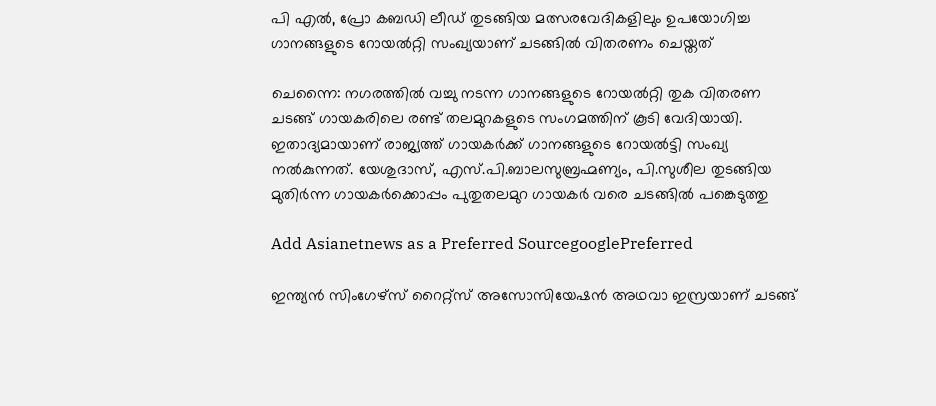പി എല്‍, പ്രോ കബഡി ലീഡ് തുടങ്ങിയ മത്സരവേദികളിലും ഉപയോഗിച്ച ഗാനങ്ങളുടെ റോയല്‍റ്റി സംഖ്യയാണ് ചടങ്ങില്‍ വിതരണം ചെയ്തത്

ചെന്നൈ: നഗരത്തില്‍ വച്ചു നടന്ന ഗാനങ്ങളുടെ റോയല്‍റ്റി തുക വിതരണ ചടങ്ങ് ഗായകരിലെ രണ്ട് തലമുറകളുടെ സംഗമത്തിന് കൂടി വേദിയായി. ഇതാദ്യമായാണ് രാജ്യത്ത് ഗായകര്‍ക്ക് ഗാനങ്ങളുടെ റോയല്‍ട്ടി സംഖ്യ നല്‍കുന്നത്. യേശുദാസ്, എസ്.പി.ബാലസുബ്രഹ്മണ്യം, പി.സുശീല തുടങ്ങിയ മുതിര്‍ന്ന ഗായകര്‍ക്കൊപ്പം പുതുതലമുറ ഗായകര്‍ വരെ ചടങ്ങില്‍ പങ്കെടുത്തു

Add Asianetnews as a Preferred SourcegooglePreferred

ഇന്ത്യന്‍ സിംഗേഴ്‌സ് റൈറ്റ്‌സ് അസോസിയേഷന്‍ അഥവാ ഇസ്രയാണ് ചടങ്ങ്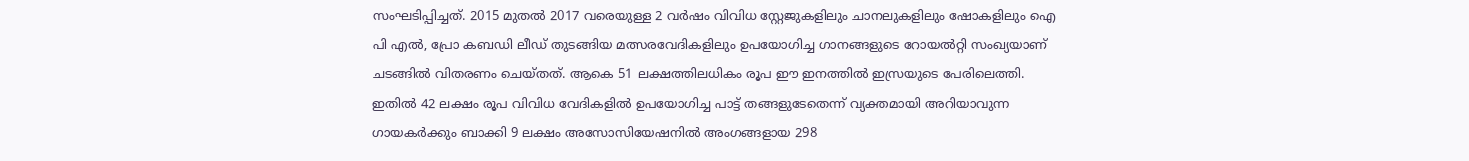സംഘടിപ്പിച്ചത്. 2015 മുതല്‍ 2017 വരെയുള്ള 2 വര്‍ഷം വിവിധ സ്റ്റേജുകളിലും ചാനലുകളിലും ഷോകളിലും ഐ പി എല്‍, പ്രോ കബഡി ലീഡ് തുടങ്ങിയ മത്സരവേദികളിലും ഉപയോഗിച്ച ഗാനങ്ങളുടെ റോയല്‍റ്റി സംഖ്യയാണ് ചടങ്ങില്‍ വിതരണം ചെയ്തത്. ആകെ 51 ലക്ഷത്തിലധികം രൂപ ഈ ഇനത്തില്‍ ഇസ്രയുടെ പേരിലെത്തി. ഇതില്‍ 42 ലക്ഷം രൂപ വിവിധ വേദികളില്‍ ഉപയോഗിച്ച പാട്ട് തങ്ങളുടേതെന്ന് വ്യക്തമായി അറിയാവുന്ന ഗായകര്‍ക്കും ബാക്കി 9 ലക്ഷം അസോസിയേഷനില്‍ അംഗങ്ങളായ 298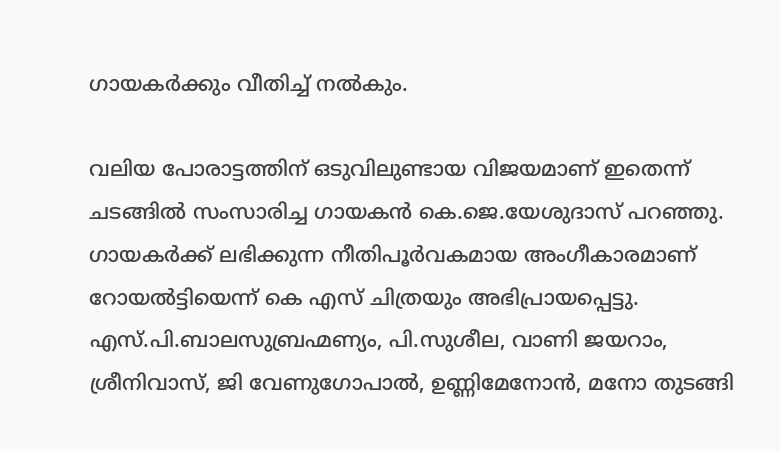ഗായകര്‍ക്കും വീതിച്ച് നല്‍കും.

വലിയ പോരാട്ടത്തിന് ഒടുവിലുണ്ടായ വിജയമാണ് ഇതെന്ന് ചടങ്ങില്‍ സംസാരിച്ച ഗായകന്‍ കെ.ജെ.യേശുദാസ് പറഞ്ഞു. ഗായകര്‍ക്ക് ലഭിക്കുന്ന നീതിപൂര്‍വകമായ അംഗീകാരമാണ് റോയല്‍ട്ടിയെന്ന് കെ എസ് ചിത്രയും അഭിപ്രായപ്പെട്ടു. എസ്.പി.ബാലസുബ്രഹ്മണ്യം, പി.സുശീല, വാണി ജയറാം, ശ്രീനിവാസ്, ജി വേണുഗോപാല്‍, ഉണ്ണിമേനോന്‍, മനോ തുടങ്ങി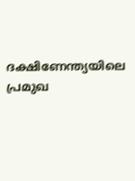ദക്ഷിണേന്ത്യയിലെ പ്രമുഖ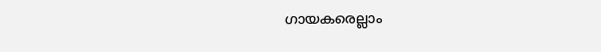ഗായകരെല്ലാം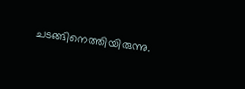ചടങ്ങിനെത്തിയിരുന്നു.